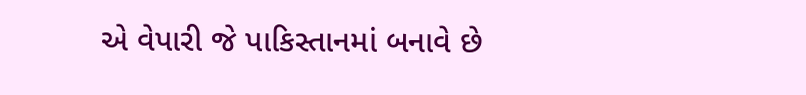એ વેપારી જે પાકિસ્તાનમાં બનાવે છે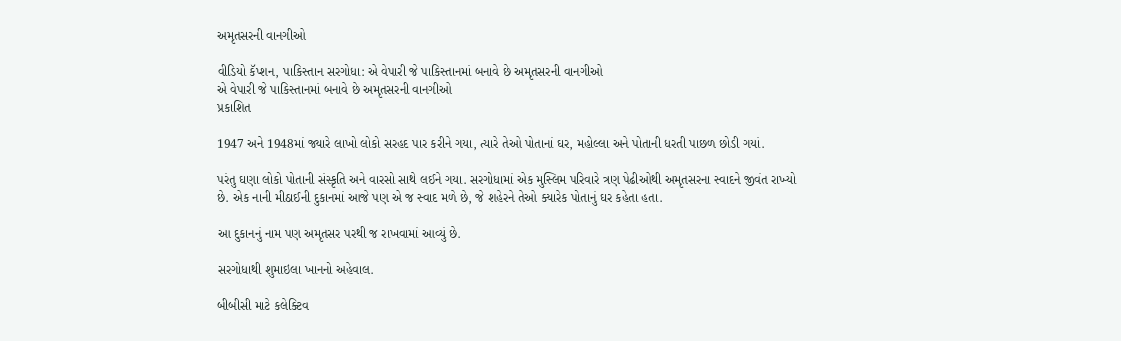અમૃતસરની વાનગીઓ

વીડિયો કૅપ્શન, પાકિસ્તાન સરગોધા: એ વેપારી જે પાકિસ્તાનમાં બનાવે છે અમૃતસરની વાનગીઓ
એ વેપારી જે પાકિસ્તાનમાં બનાવે છે અમૃતસરની વાનગીઓ
પ્રકાશિત

1947 અને 1948માં જ્યારે લાખો લોકો સરહદ પાર કરીને ગયા, ત્યારે તેઓ પોતાનાં ઘર, મહોલ્લા અને પોતાની ધરતી પાછળ છોડી ગયાં.

પરંતુ ઘણા લોકો પોતાની સંસ્કૃતિ અને વારસો સાથે લઈને ગયા. સરગોધામાં એક મુસ્લિમ પરિવારે ત્રણ પેઢીઓથી અમૃતસરના સ્વાદને જીવંત રાખ્યો છે. એક નાની મીઠાઈની દુકાનમાં આજે પણ એ જ સ્વાદ મળે છે, જે શહેરને તેઓ ક્યારેક પોતાનું ઘર કહેતા હતા.

આ દુકાનનું નામ પણ અમૃતસર પરથી જ રાખવામાં આવ્યું છે.

સરગોધાથી શુમાઇલા ખાનનો અહેવાલ.

બીબીસી માટે કલેક્ટિવ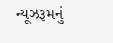ન્યૂઝરૂમનું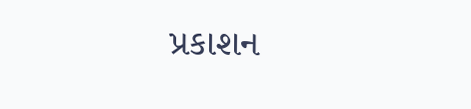પ્રકાશન